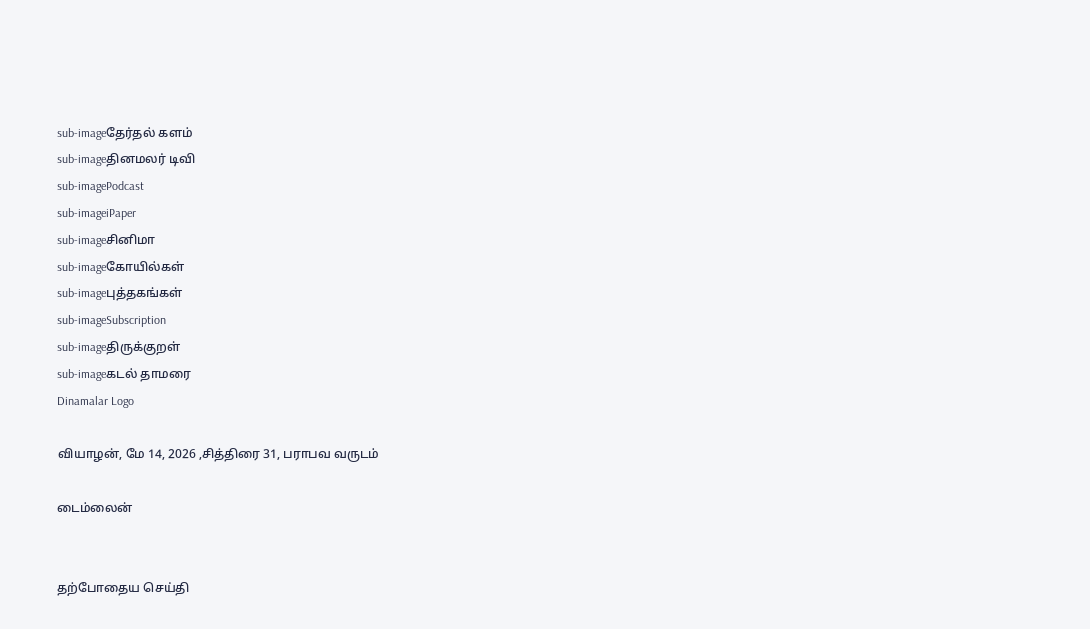sub-imageதேர்தல் களம்
sub-imageதினமலர் டிவி
sub-imagePodcast
sub-imageiPaper
sub-imageசினிமா
sub-imageகோயில்கள்
sub-imageபுத்தகங்கள்
sub-imageSubscription
sub-imageதிருக்குறள்
sub-imageகடல் தாமரை
Dinamalar Logo

வியாழன், மே 14, 2026 ,சித்திரை 31, பராபவ வருடம்

டைம்லைன்


தற்போதைய செய்தி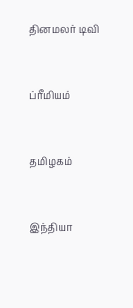தினமலர் டிவி


ப்ரீமியம்


தமிழகம்


இந்தியா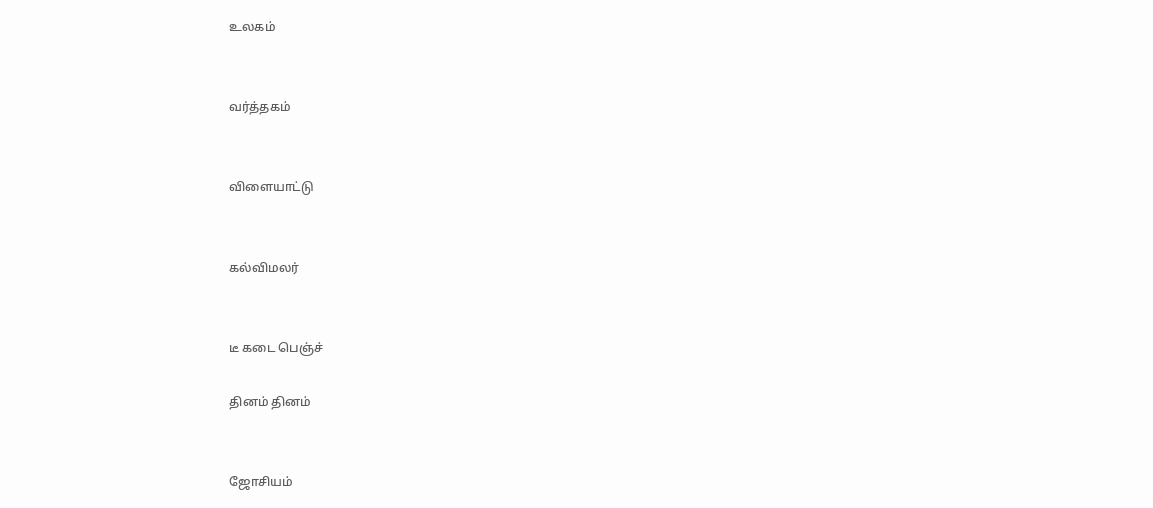உலகம்


வர்த்தகம்


விளையாட்டு


கல்விமலர்


டீ கடை பெஞ்ச்

தினம் தினம்


ஜோசியம்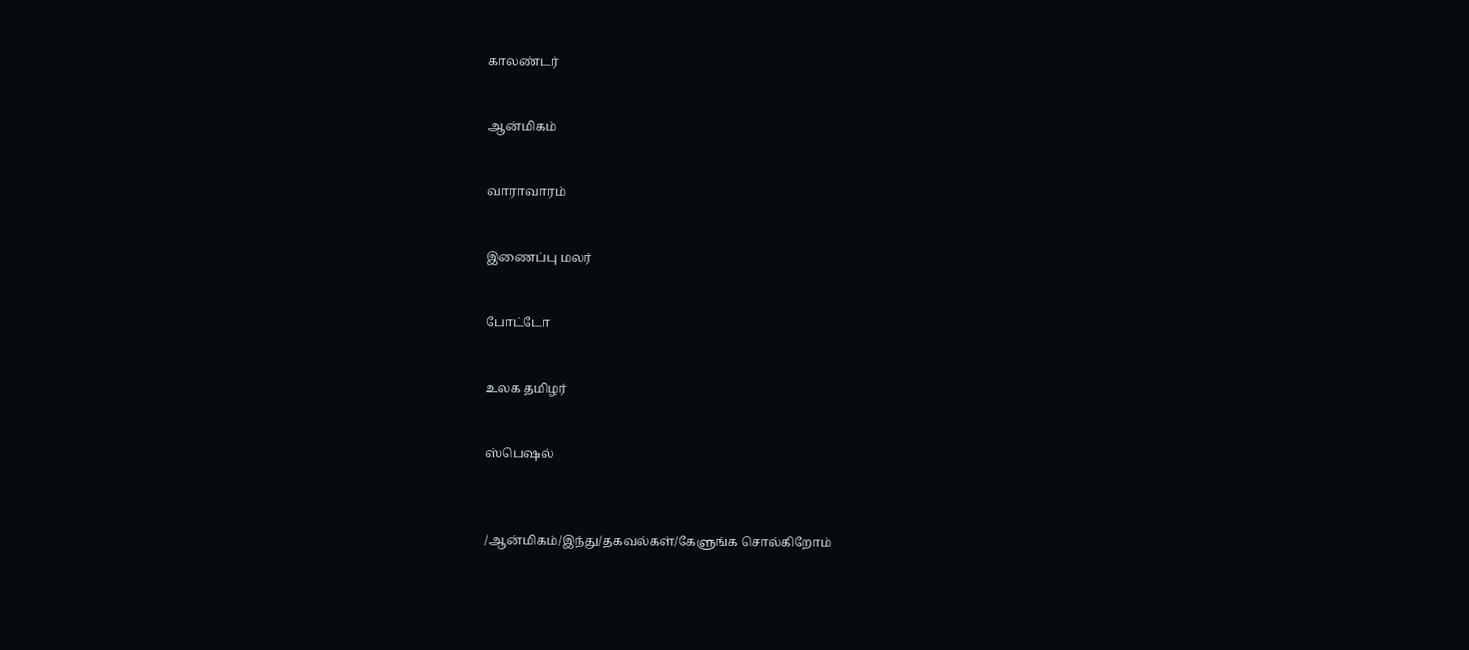காலண்டர்


ஆன்மிகம்


வாராவாரம்


இணைப்பு மலர்


போட்டோ


உலக தமிழர்


ஸ்பெஷல்



/ஆன்மிகம்/இந்து/தகவல்கள்/கேளுங்க சொல்கிறோம்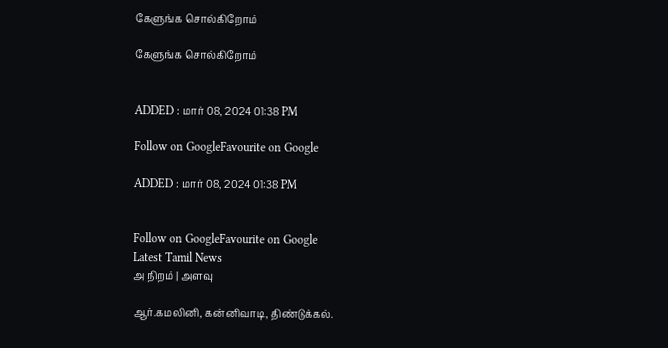கேளுங்க சொல்கிறோம்

கேளுங்க சொல்கிறோம்


ADDED : மார் 08, 2024 01:38 PM

Follow on GoogleFavourite on Google

ADDED : மார் 08, 2024 01:38 PM


Follow on GoogleFavourite on Google
Latest Tamil News
அ நிறம் | அளவு

ஆர்.கமலினி, கன்னிவாடி, திண்டுக்கல்.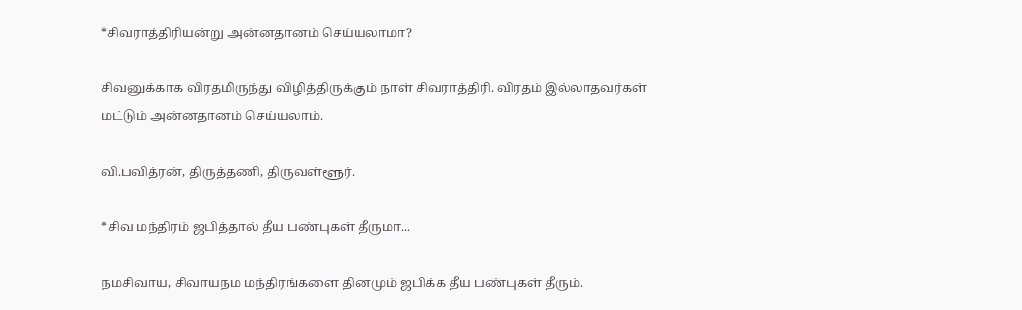*சிவராத்திரியன்று அன்னதானம் செய்யலாமா?

சிவனுக்காக விரதமிருந்து விழித்திருக்கும் நாள் சிவராத்திரி. விரதம் இல்லாதவர்கள் மட்டும் அன்னதானம் செய்யலாம்.

வி.பவித்ரன், திருத்தணி, திருவள்ளூர்.

*சிவ மந்திரம் ஜபித்தால் தீய பண்புகள் தீருமா...

நமசிவாய, சிவாயநம மந்திரங்களை தினமும் ஜபிக்க தீய பண்புகள் தீரும்.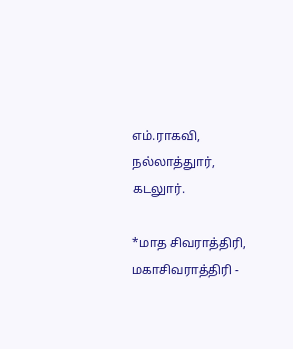எம்.ராகவி, நல்லாத்துார், கடலுார்.

*மாத சிவராத்திரி, மகாசிவராத்திரி -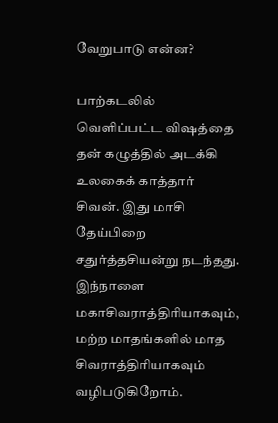வேறுபாடு என்ன?

பாற்கடலில் வெளிப்பட்ட விஷத்தை தன் கழுத்தில் அடக்கி உலகைக் காத்தார் சிவன். இது மாசி தேய்பிறை சதுர்த்தசியன்று நடந்தது. இந்நாளை மகாசிவராத்திரியாகவும், மற்ற மாதங்களில் மாத சிவராத்திரியாகவும் வழிபடுகிறோம்.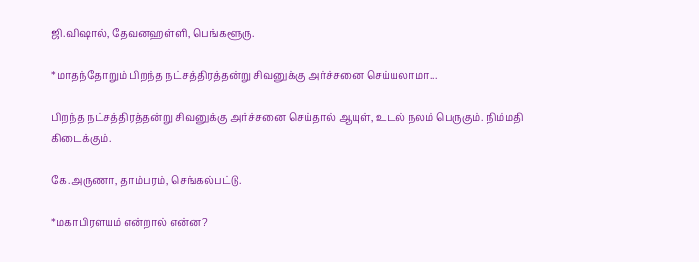ஜி.விஷால், தேவனஹள்ளி, பெங்களூரு.

*மாதந்தோறும் பிறந்த நட்சத்திரத்தன்று சிவனுக்கு அர்ச்சனை செய்யலாமா...

பிறந்த நட்சத்திரத்தன்று சிவனுக்கு அர்ச்சனை செய்தால் ஆயுள், உடல் நலம் பெருகும். நிம்மதி கிடைக்கும்.

கே.அருணா, தாம்பரம், செங்கல்பட்டு.

*மகாபிரளயம் என்றால் என்ன?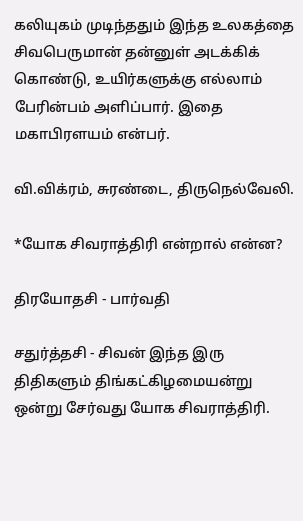கலியுகம் முடிந்ததும் இந்த உலகத்தை சிவபெருமான் தன்னுள் அடக்கிக் கொண்டு, உயிர்களுக்கு எல்லாம் பேரின்பம் அளிப்பார். இதை மகாபிரளயம் என்பர்.

வி.விக்ரம், சுரண்டை, திருநெல்வேலி.

*யோக சிவராத்திரி என்றால் என்ன?

திரயோதசி - பார்வதி

சதுர்த்தசி - சிவன் இந்த இரு திதிகளும் திங்கட்கிழமையன்று ஒன்று சேர்வது யோக சிவராத்திரி.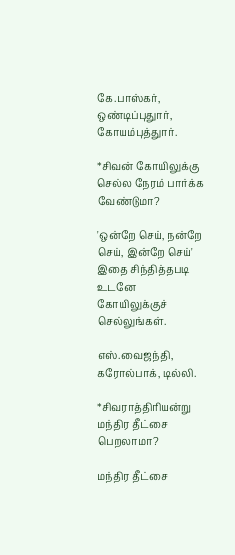கே.பாஸ்கர், ஒண்டிப்புதுார், கோயம்புத்துார்.

*சிவன் கோயிலுக்கு செல்ல நேரம் பார்க்க வேண்டுமா?

'ஒன்றே செய், நன்றே செய், இன்றே செய்' இதை சிந்தித்தபடி உடனே கோயிலுக்குச் செல்லுங்கள்.

எஸ்.வைஜந்தி, கரோல்பாக், டில்லி.

*சிவராத்திரியன்று மந்திர தீட்சை பெறலாமா?

மந்திர தீட்சை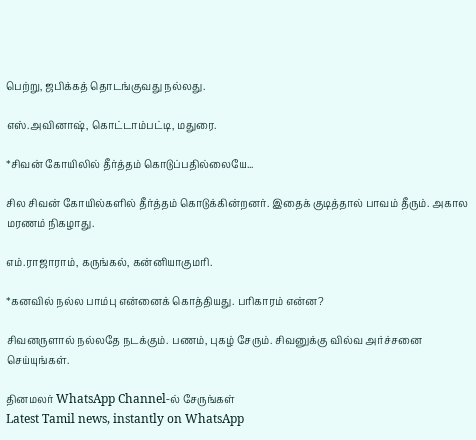பெற்று, ஜபிக்கத் தொடங்குவது நல்லது.

எஸ்.அவினாஷ், கொட்டாம்பட்டி, மதுரை.

*சிவன் கோயிலில் தீர்த்தம் கொடுப்பதில்லையே...

சில சிவன் கோயில்களில் தீர்த்தம் கொடுக்கின்றனர். இதைக் குடித்தால் பாவம் தீரும். அகால மரணம் நிகழாது.

எம்.ராஜாராம், கருங்கல், கன்னியாகுமரி.

*கனவில் நல்ல பாம்பு என்னைக் கொத்தியது. பரிகாரம் என்ன?

சிவனருளால் நல்லதே நடக்கும். பணம், புகழ் சேரும். சிவனுக்கு வில்வ அர்ச்சனை செய்யுங்கள்.

தினமலர் WhatsApp Channel-ல் சேருங்கள்
Latest Tamil news, instantly on WhatsApp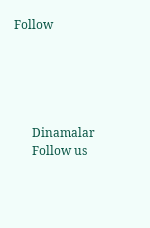Follow





      Dinamalar
      Follow us